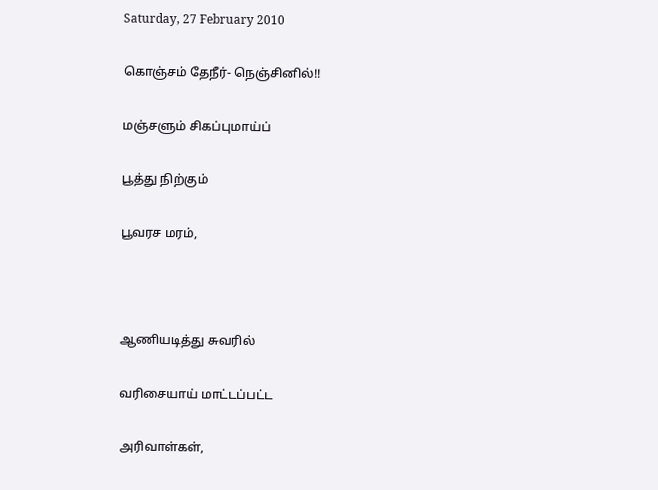Saturday, 27 February 2010

கொஞ்சம் தேநீர்- நெஞ்சினில்!!

மஞ்சளும் சிகப்புமாய்ப்

பூத்து நிற்கும்

பூவரச மரம்,



ஆணியடித்து சுவரில்

வரிசையாய் மாட்டப்பட்ட

அரிவாள்கள்,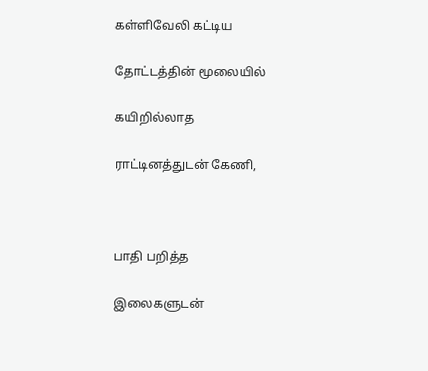கள்ளிவேலி கட்டிய

தோட்டத்தின் மூலையில்

கயிறில்லாத

ராட்டினத்துடன் கேணி,



பாதி பறித்த

இலைகளுடன்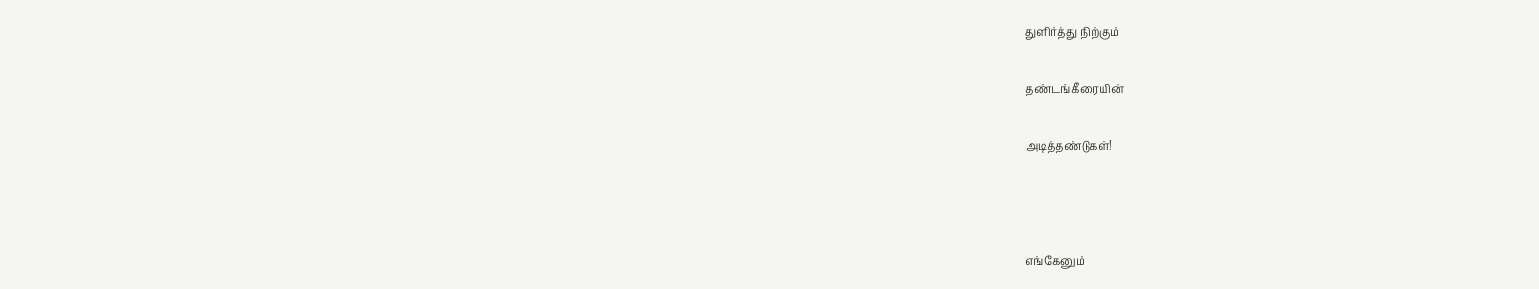துளிர்த்து நிற்கும்

தண்டங்கீரையின்

அடித்தண்டுகள்!



எங்கேனும்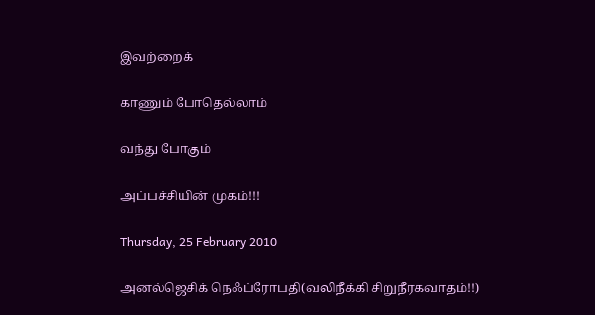இவற்றைக்

காணும் போதெல்லாம்

வந்து போகும்

அப்பச்சியின் முகம்!!!

Thursday, 25 February 2010

அனல்ஜெசிக் நெஃப்ரோபதி(வலிநீக்கி சிறுநீரகவாதம்!!)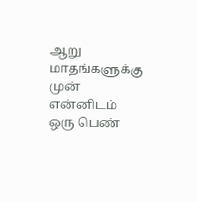ஆறு மாதங்களுக்கு முன் என்னிடம் ஒரு பெண்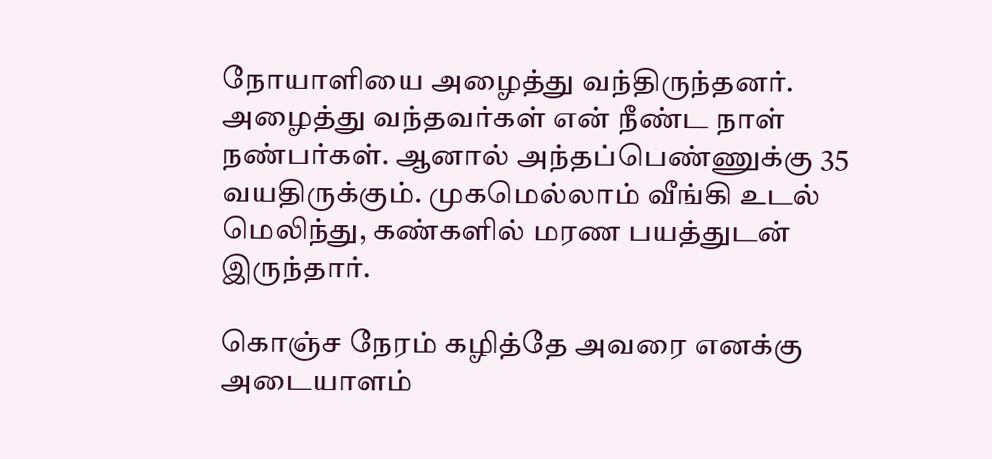நோயாளியை அழைத்து வந்திருந்தனர். அழைத்து வந்தவர்கள் என் நீண்ட நாள் நண்பர்கள். ஆனால் அந்தப்பெண்ணுக்கு 35 வயதிருக்கும். முகமெல்லாம் வீங்கி உடல் மெலிந்து, கண்களில் மரண பயத்துடன் இருந்தார்.

கொஞ்ச நேரம் கழித்தே அவரை எனக்கு அடையாளம்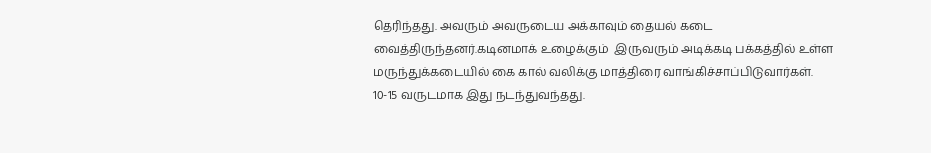தெரிந்தது. அவரும் அவருடைய அக்காவும் தையல் கடை வைத்திருந்தனர்.கடினமாக் உழைக்கும்  இருவரும் அடிக்கடி பக்கத்தில் உள்ள மருந்துக்கடையில் கை கால் வலிக்கு மாத்திரை வாங்கிச்சாப்பிடுவார்கள். 10-15 வருடமாக இது நடந்துவந்தது.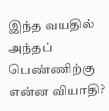இந்த வயதில் அந்தப் பெண்ணிற்கு என்ன வியாதி?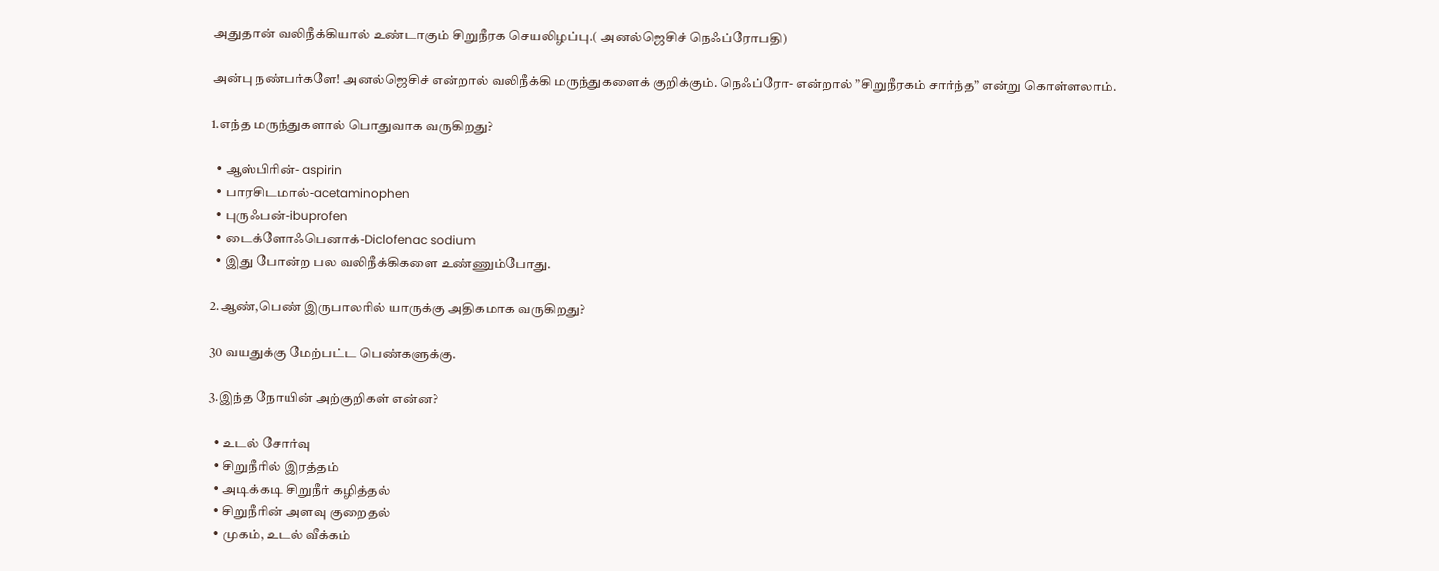அதுதான் வலிநீக்கியால் உண்டாகும் சிறுநீரக செயலிழப்பு.( அனல்ஜெசிச் நெஃப்ரோபதி)

அன்பு நண்பர்களே! அனல்ஜெசிச் என்றால் வலிநீக்கி மருந்துகளைக் குறிக்கும். நெஃப்ரோ- என்றால் ”சிறுநீரகம் சார்ந்த” என்று கொள்ளலாம்.

1.எந்த மருந்துகளால் பொதுவாக வருகிறது?

  • ஆஸ்பிரின்- aspirin
  • பாரசிடமால்-acetaminophen
  • புருஃபன்-ibuprofen
  • டைக்ளோஃபெனாக்-Diclofenac sodium
  • இது போன்ற பல வலிநீக்கிகளை உண்ணும்போது.

2.ஆண்,பெண் இருபாலரில் யாருக்கு அதிகமாக வருகிறது?

30 வயதுக்கு மேற்பட்ட பெண்களுக்கு.

3.இந்த நோயின் அற்குறிகள் என்ன?

  • உடல் சோர்வு
  • சிறுநீரில் இரத்தம்
  • அடிக்கடி சிறுநீர் கழித்தல்
  • சிறுநீரின் அளவு குறைதல்
  • முகம், உடல் வீக்கம்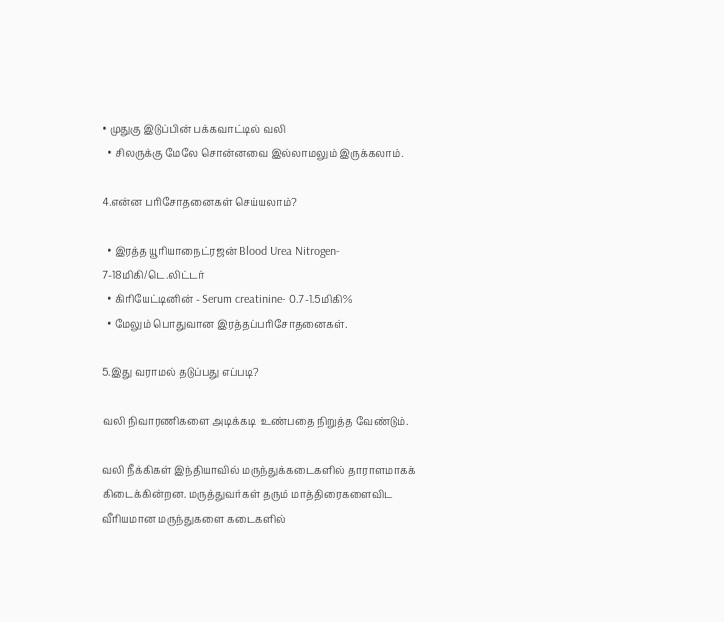• முதுகு இடுப்பின் பக்கவாட்டில் வலி
  • சிலருக்கு மேலே சொன்னவை இல்லாமலும் இருக்கலாம்.

4.என்ன பரிசோதனைகள் செய்யலாம்?

  • இரத்த யூரியாநைட்ரஜன் Blood Urea Nitrogen- 7-18மிகி/டெ.லிட்டர்
  • கிரியேட்டினின் - Serum creatinine- 0.7-1.5மிகி%
  • மேலும் பொதுவான இரத்தப்பரிசோதனைகள்.

5.இது வராமல் தடுப்பது எப்படி?

வலி நிவாரணிகளை அடிக்கடி  உண்பதை நிறுத்த வேண்டும்.

வலி நீக்கிகள் இந்தியாவில் மருந்துக்கடைகளில் தாராளமாகக் கிடைக்கின்றன. மருத்துவர்கள் தரும் மாத்திரைகளைவிட வீரியமான மருந்துகளை கடைகளில்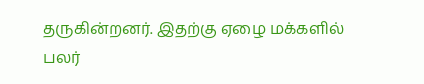தருகின்றனர். இதற்கு ஏழை மக்களில் பலர்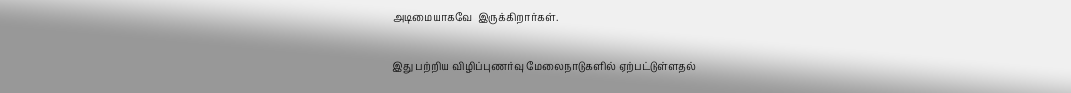அடிமையாகவே  இருக்கிறார்கள்.

இது பற்றிய விழிப்புணர்வு மேலைநாடுகளில் ஏற்பட்டுள்ளதல்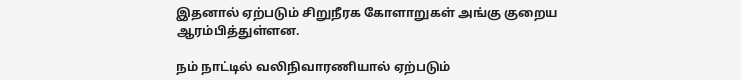இதனால் ஏற்படும் சிறுநீரக கோளாறுகள் அங்கு குறைய ஆரம்பித்துள்ளன.

நம் நாட்டில் வலிநிவாரணியால் ஏற்படும்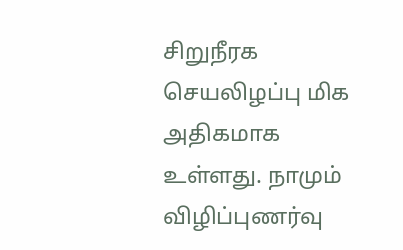சிறுநீரக செயலிழப்பு மிக அதிகமாக உள்ளது. நாமும் விழிப்புணர்வு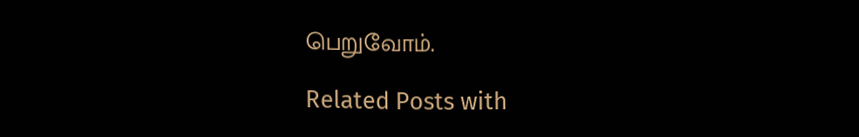பெறுவோம்.

Related Posts with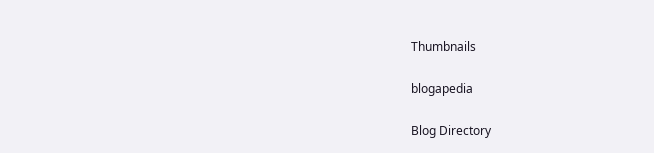Thumbnails

blogapedia

Blog Directory